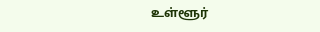உள்ளூர்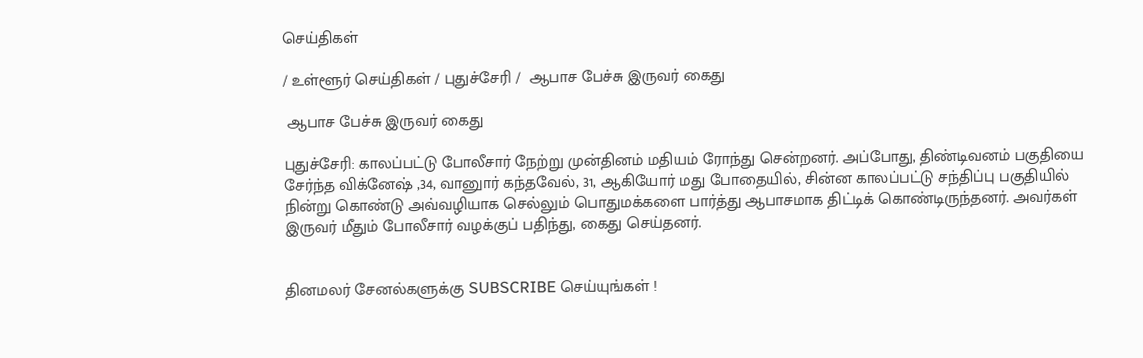செய்திகள்

/ உள்ளூர் செய்திகள் / புதுச்சேரி /  ஆபாச பேச்சு இருவர் கைது

 ஆபாச பேச்சு இருவர் கைது

புதுச்சேரி: காலப்பட்டு போலீசார் நேற்று முன்தினம் மதியம் ரோந்து சென்றனர். அப்போது, திண்டிவனம் பகுதியை சேர்ந்த விக்னேஷ் ,34, வானுார் கந்தவேல், 31, ஆகியோர் மது போதையில், சின்ன காலப்பட்டு சந்திப்பு பகுதியில் நின்று கொண்டு அவ்வழியாக செல்லும் பொதுமக்களை பார்த்து ஆபாசமாக திட்டிக் கொண்டிருந்தனர். அவர்கள் இருவர் மீதும் போலீசார் வழக்குப் பதிந்து, கைது செய்தனர்.


தினமலர் சேனல்களுக்கு SUBSCRIBE செய்யுங்கள் !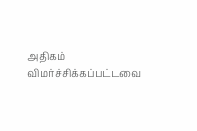அதிகம் விமர்ச்சிக்கப்பட்டவை